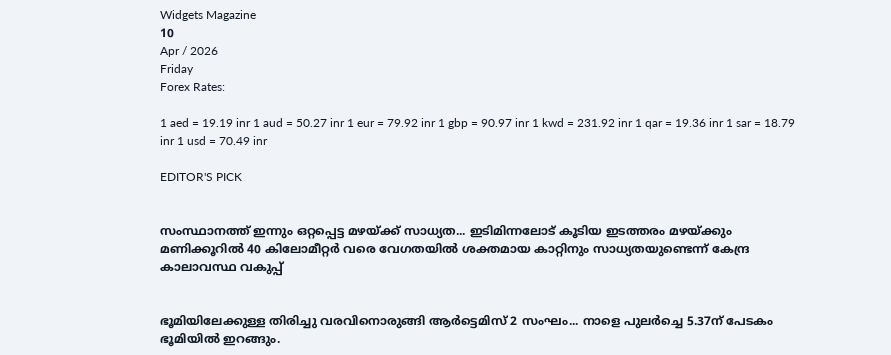Widgets Magazine
10
Apr / 2026
Friday
Forex Rates:

1 aed = 19.19 inr 1 aud = 50.27 inr 1 eur = 79.92 inr 1 gbp = 90.97 inr 1 kwd = 231.92 inr 1 qar = 19.36 inr 1 sar = 18.79 inr 1 usd = 70.49 inr

EDITOR'S PICK


സംസ്ഥാനത്ത് ഇന്നും ഒറ്റപ്പെട്ട മഴയ്ക്ക് സാധ്യത... ഇടിമിന്നലോട് കൂടിയ ഇടത്തരം മഴയ്ക്കും മണിക്കൂറിൽ 40 കിലോമീറ്റർ വരെ വേഗതയിൽ ശക്തമായ കാറ്റിനും സാധ്യതയുണ്ടെന്ന് കേന്ദ്ര കാലാവസ്ഥ വകുപ്പ്


ഭൂമിയിലേക്കുള്ള തിരിച്ചു വരവിനൊരുങ്ങി ആർട്ടെമിസ് 2 സംഘം... നാളെ പുലർച്ചെ 5.37ന് പേടകം ഭൂമിയിൽ ഇറങ്ങും.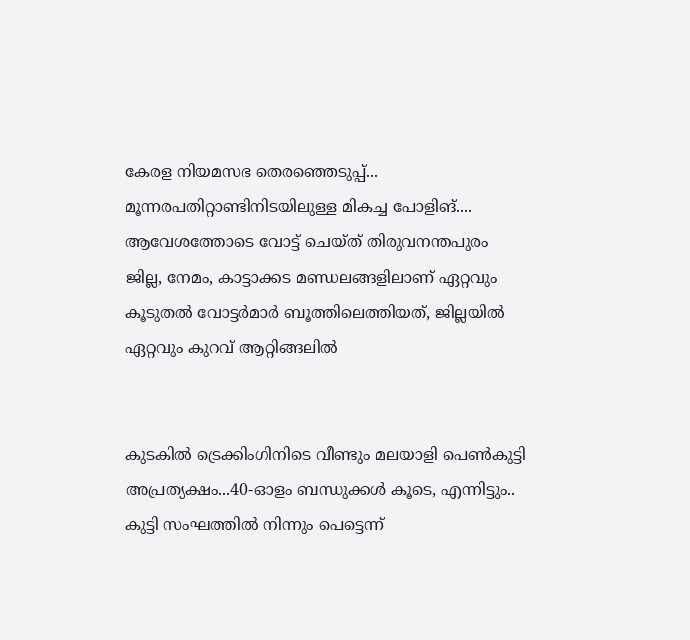കേരള നിയമസഭ തെരഞ്ഞെടുപ്പ്... മൂന്നരപതിറ്റാണ്ടിനിടയിലുള്ള മികച്ച പോളിങ്.... ആവേശത്തോടെ വോട്ട് ചെയ്ത് തിരുവനന്തപുരം ജില്ല, നേമം, കാട്ടാക്കട മണ്ഡലങ്ങളിലാണ് ഏറ്റവും കൂടുതൽ വോട്ടർമാർ ബൂത്തിലെത്തിയത്, ജില്ലയിൽ ഏറ്റവും കുറവ് ആറ്റിങ്ങലിൽ


കുടകിൽ ട്രെക്കിംഗിനിടെ വീണ്ടും മലയാളി പെൺകുട്ടി അപ്രത്യക്ഷം...40-ഓളം ബന്ധുക്കൾ കൂടെ, എന്നിട്ടും.. കുട്ടി സംഘത്തില്‍ നിന്നും പെട്ടെന്ന്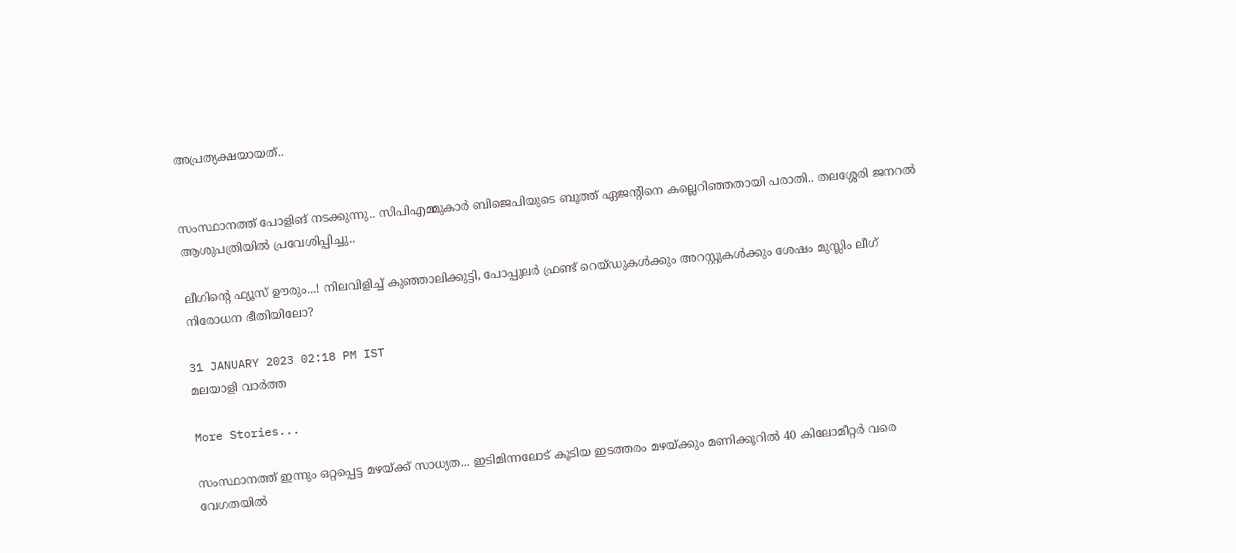അപ്രത്യക്ഷയായത്..


സംസ്ഥാനത്ത് പോളിങ് നടക്കുന്നു.. സിപിഎമ്മുകാർ ബിജെപിയുടെ ബൂത്ത് ഏജന്റിനെ കല്ലെറിഞ്ഞതായി പരാതി.. തലശ്ശേരി ജനറൽ ആശുപത്രിയിൽ പ്രവേശിപ്പിച്ചു..

ലീഗിന്റെ ഫ്യൂസ് ഊരും...! നിലവിളിച്ച് കുഞ്ഞാലിക്കുട്ടി, പോപ്പുലർ ഫ്രണ്ട് റെയ്ഡുകൾക്കും അറസ്റ്റുകൾക്കും ശേഷം മുസ്ലിം ലീഗ് നിരോധന ഭീതിയിലോ?

31 JANUARY 2023 02:18 PM IST
മലയാളി വാര്‍ത്ത

More Stories...

സംസ്ഥാനത്ത് ഇന്നും ഒറ്റപ്പെട്ട മഴയ്ക്ക് സാധ്യത... ഇടിമിന്നലോട് കൂടിയ ഇടത്തരം മഴയ്ക്കും മണിക്കൂറിൽ 40 കിലോമീറ്റർ വരെ വേഗതയിൽ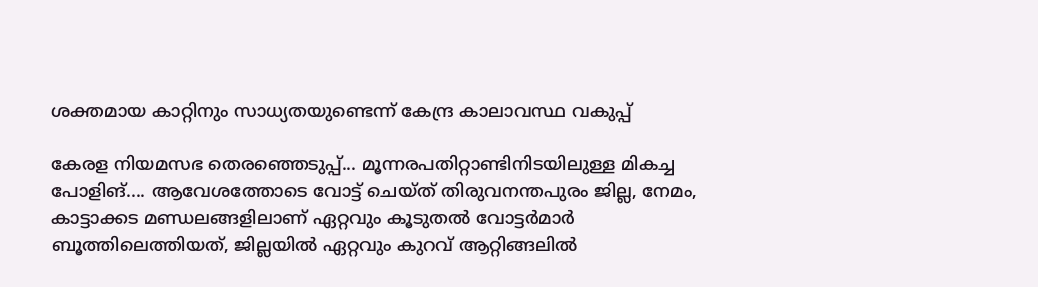ശക്തമായ കാറ്റിനും സാധ്യതയുണ്ടെന്ന് കേന്ദ്ര കാലാവസ്ഥ വകുപ്പ്

കേരള നിയമസഭ തെരഞ്ഞെടുപ്പ്... മൂന്നരപതിറ്റാണ്ടിനിടയിലുള്ള മികച്ച പോളിങ്.... ആവേശത്തോടെ വോട്ട് ചെയ്ത് തിരുവനന്തപുരം ജില്ല, നേമം, കാട്ടാക്കട മണ്ഡലങ്ങളിലാണ് ഏറ്റവും കൂടുതൽ വോട്ടർമാർ ബൂത്തിലെത്തിയത്, ജില്ലയിൽ ഏറ്റവും കുറവ് ആറ്റിങ്ങലിൽ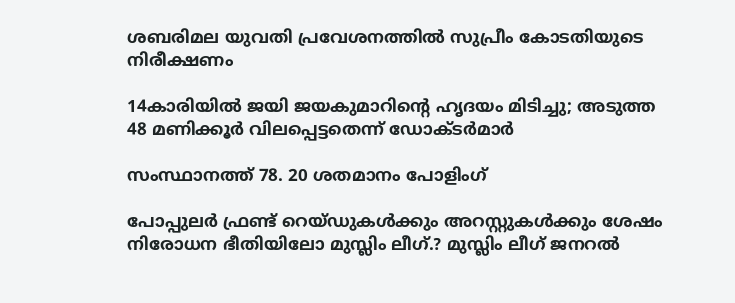ശബരിമല യുവതി പ്രവേശനത്തില്‍ സുപ്രീം കോടതിയുടെ നിരീക്ഷണം

14കാരിയില്‍ ജയി ജയകുമാറിന്റെ ഹൃദയം മിടിച്ചു; അടുത്ത 48 മണിക്കൂര്‍ വിലപ്പെട്ടതെന്ന് ഡോക്ടര്‍മാര്‍

സംസ്ഥാനത്ത് 78. 20 ശതമാനം പോളിംഗ്

പോപ്പുലർ ഫ്രണ്ട് റെയ്ഡുകൾക്കും അറസ്റ്റുകൾക്കും ശേഷം നിരോധന ഭീതിയിലോ മുസ്ലിം ലീഗ്.? മുസ്ലിം ലീഗ് ജനറൽ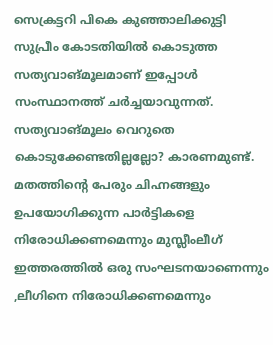സെക്രട്ടറി പികെ കുഞ്ഞാലിക്കുട്ടി സുപ്രീം കോടതിയിൽ കൊടുത്ത സത്യവാങ്മൂലമാണ് ഇപ്പോൾ സംസ്ഥാനത്ത് ചർച്ചയാവുന്നത്. സത്യവാങ്മൂലം വെറുതെ കൊടുക്കേണ്ടതില്ലല്ലോ? കാരണമുണ്ട്. മതത്തിന്റെ പേരും ചിഹ്നങ്ങളും ഉപയോഗിക്കുന്ന പാർട്ടികളെ നിരോധിക്കണമെന്നും മുസ്ലീംലീഗ് ഇത്തരത്തിൽ ഒരു സംഘടനയാണെന്നും ,ലീഗിനെ നിരോധിക്കണമെന്നും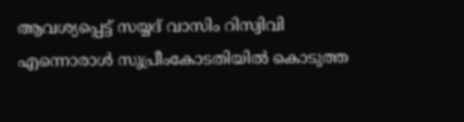ആവശ്യപ്പെട്ട് സയ്യദ് വാസിം റിസ്വിവി എന്നൊരാൾ സുപ്രീംകോടതിയിൽ കൊടുത്ത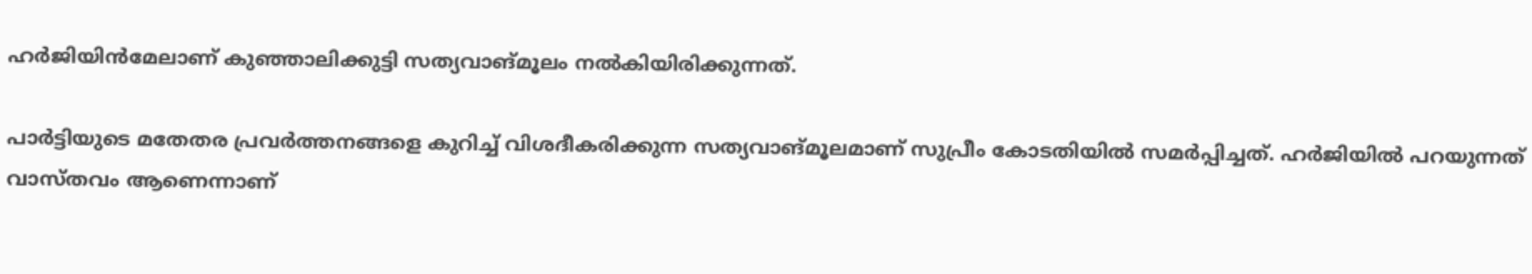ഹർജിയിൻമേലാണ് കുഞ്ഞാലിക്കുട്ടി സത്യവാങ്മൂലം നൽകിയിരിക്കുന്നത്.

പാർട്ടിയുടെ മതേതര പ്രവര്‍ത്തനങ്ങളെ കുറിച്ച് വിശദീകരിക്കുന്ന സത്യവാങ്മൂലമാണ് സുപ്രീം കോടതിയില്‍ സമര്‍പ്പിച്ചത്. ഹർജിയിൽ പറയുന്നത് വാസ്തവം ആണെന്നാണ്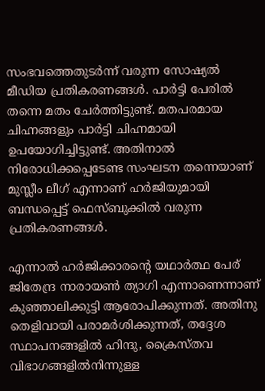സംഭവത്തെതുടർന്ന് വരുന്ന സോഷ്യൽ മീഡിയ പ്രതികരണങ്ങൾ. പാർട്ടി പേരിൽ തന്നെ മതം ചേർത്തിട്ടുണ്ട്. മതപരമായ ചിഹ്നങ്ങളും പാർട്ടി ചിഹ്നമായി ഉപയോഗിച്ചിട്ടുണ്ട്. അതിനാൽ നിരോധിക്കപ്പെടേണ്ട സംഘടന തന്നെയാണ് മുസ്ലീം ലീഗ് എന്നാണ് ഹർജിയുമായി ബന്ധപ്പെട്ട് ഫെസ്ബുക്കിൽ വരുന്ന പ്രതികരണങ്ങൾ.

എന്നാൽ ഹർജിക്കാരന്റെ യഥാര്‍ത്ഥ പേര് ജിതേന്ദ്ര നാരായണ്‍ ത്യാഗി എന്നാണെന്നാണ് കുഞ്ഞാലിക്കുട്ടി ആരോപിക്കുന്നത്. അതിനു തെളിവായി പരാമർശിക്കുന്നത്, തദ്ദേശ സ്ഥാപനങ്ങളിൽ ഹിന്ദു, ക്രൈസ്തവ വിഭാഗങ്ങളിൽനിന്നുള്ള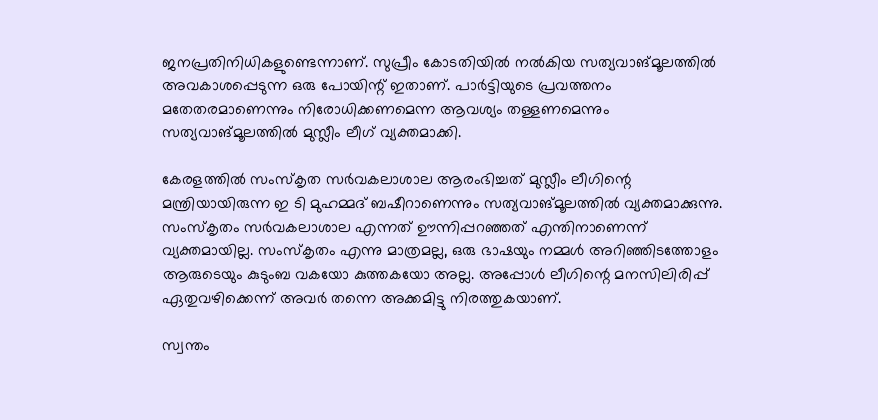ജനപ്രതിനിധികളുണ്ടെന്നാണ്. സുപ്രീം കോടതിയിൽ നൽകിയ സത്യവാങ്മൂലത്തിൽ അവകാശപ്പെടുന്ന ഒരു പോയിന്റ് ഇതാണ്. പാർട്ടിയുടെ പ്രവത്തനം മതേതരമാണെന്നും നിരോധിക്കണമെന്ന ആവശ്യം തള്ളണമെന്നും സത്യവാങ്മൂലത്തിൽ മുസ്ലീം ലീഗ് വ്യക്തമാക്കി.

കേരളത്തില്‍ സംസ്‌കൃത സര്‍വകലാശാല ആരംഭിച്ചത് മുസ്ലീം ലീഗിന്റെ മന്ത്രിയായിരുന്ന ഇ ടി മുഹമ്മദ് ബഷീറാണെന്നും സത്യവാങ്മൂലത്തില്‍ വ്യക്തമാക്കുന്നു. സംസ്കൃതം സർവകലാശാല എന്നത് ഊന്നിപ്പറഞ്ഞത് എന്തിനാണെന്ന് വ്യക്തമായില്ല. സംസ്കൃതം എന്നു മാത്രമല്ല, ഒരു ഭാഷയും നമ്മൾ അറിഞ്ഞിടത്തോളം ആരുടെയും കുടുംബ വകയോ കുത്തകയോ അല്ല. അപ്പോൾ ലീഗിന്റെ മനസിലിരിപ്പ് ഏതുവഴിക്കെന്ന് അവർ തന്നെ അക്കമിട്ടു നിരത്തുകയാണ്.

സ്വന്തം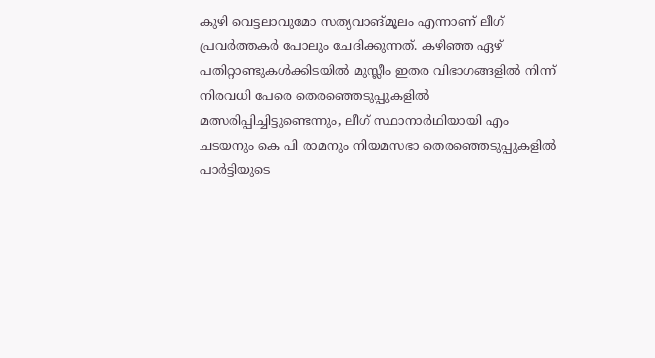കുഴി വെട്ടലാവുമോ സത്യവാങ്മൂലം എന്നാണ് ലീഗ് പ്രവർത്തകർ പോലും ചേദിക്കുന്നത്. കഴിഞ്ഞ ഏഴ് പതിറ്റാണ്ടുകള്‍ക്കിടയില്‍ മുസ്ലീം ഇതര വിഭാഗങ്ങളില്‍ നിന്ന് നിരവധി പേരെ തെരഞ്ഞെടുപ്പുകളില്‍ മത്സരിപ്പിച്ചിട്ടുണ്ടെന്നും, ലീഗ് സ്ഥാനാർഥിയായി എം ചടയനും കെ പി രാമനും നിയമസഭാ തെരഞ്ഞെടുപ്പുകളില്‍ പാര്‍ട്ടിയുടെ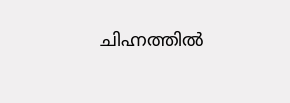ചിഹ്നത്തില്‍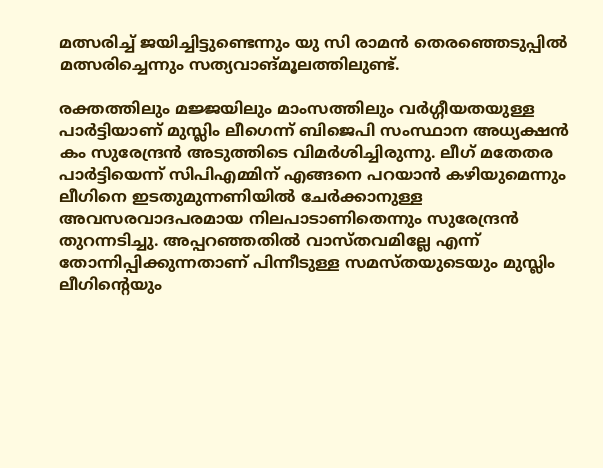മത്സരിച്ച് ജയിച്ചിട്ടുണ്ടെന്നും യു സി രാമന്‍ തെരഞ്ഞെടുപ്പില്‍ മത്സരിച്ചെന്നും സത്യവാങ്മൂലത്തിലുണ്ട്.

രക്തത്തിലും മജ്ജയിലും മാംസത്തിലും വർഗ്ഗീയതയുള്ള പാർട്ടിയാണ് മുസ്ലിം ലീഗെന്ന് ബിജെപി സംസ്ഥാന അധ്യക്ഷൻ കം സുരേന്ദ്രൻ അടുത്തിടെ വിമർശിച്ചിരുന്നു. ലീഗ് മതേതര പാർട്ടിയെന്ന് സിപിഎമ്മിന് എങ്ങനെ പറയാൻ കഴിയുമെന്നും ലീഗിനെ ഇടതുമുന്നണിയിൽ ചേർക്കാനുള്ള അവസരവാദപരമായ നിലപാടാണിതെന്നും സുരേന്ദ്രൻ തുറന്നടിച്ചു. അപ്പറഞ്ഞതിൽ വാസ്തവമില്ലേ എന്ന് തോന്നിപ്പിക്കുന്നതാണ് പിന്നീടുള്ള സമസ്തയുടെയും മുസ്ലിം ലീഗിന്റെയും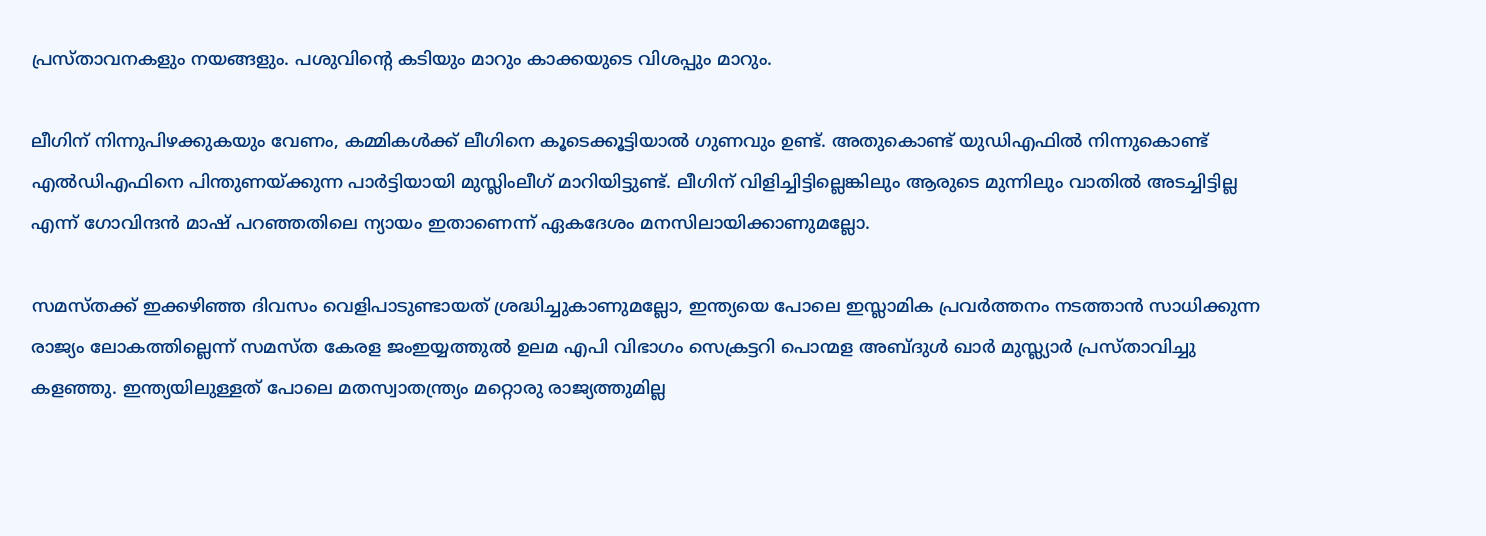പ്രസ്താവനകളും നയങ്ങളും. പശുവിന്റെ കടിയും മാറും കാക്കയുടെ വിശപ്പും മാറും.

ലീഗിന് നിന്നുപിഴക്കുകയും വേണം, കമ്മികൾക്ക് ലീഗിനെ കൂടെക്കൂട്ടിയാൽ ഗുണവും ഉണ്ട്. അതുകൊണ്ട് യുഡിഎഫിൽ നിന്നുകൊണ്ട് എൽഡിഎഫിനെ പിന്തുണയ്ക്കുന്ന പാർട്ടിയായി മുസ്ലിംലീഗ് മാറിയിട്ടുണ്ട്. ലീഗിന് വിളിച്ചിട്ടില്ലെങ്കിലും ആരുടെ മുന്നിലും വാതിൽ അടച്ചിട്ടില്ല എന്ന് ഗോവിന്ദൻ മാഷ് പറഞ്ഞതിലെ ന്യായം ഇതാണെന്ന് ഏകദേശം മനസിലായിക്കാണുമല്ലോ.

സമസ്തക്ക് ഇക്കഴിഞ്ഞ ദിവസം വെളിപാടുണ്ടായത് ശ്രദ്ധിച്ചുകാണുമല്ലോ, ഇന്ത്യയെ പോലെ ഇസ്ലാമിക പ്രവര്‍ത്തനം നടത്താന്‍ സാധിക്കുന്ന രാജ്യം ലോകത്തില്ലെന്ന് സമസ്ത കേരള ജംഇയ്യത്തുല്‍ ഉലമ എപി വിഭാഗം സെക്രട്ടറി പൊന്മള അബ്ദുള്‍ ഖാര്‍ മുസ്ല്യാര്‍ പ്രസ്താവിച്ചു കളഞ്ഞു. ഇന്ത്യയിലുള്ളത് പോലെ മതസ്വാതന്ത്ര്യം മറ്റൊരു രാജ്യത്തുമില്ല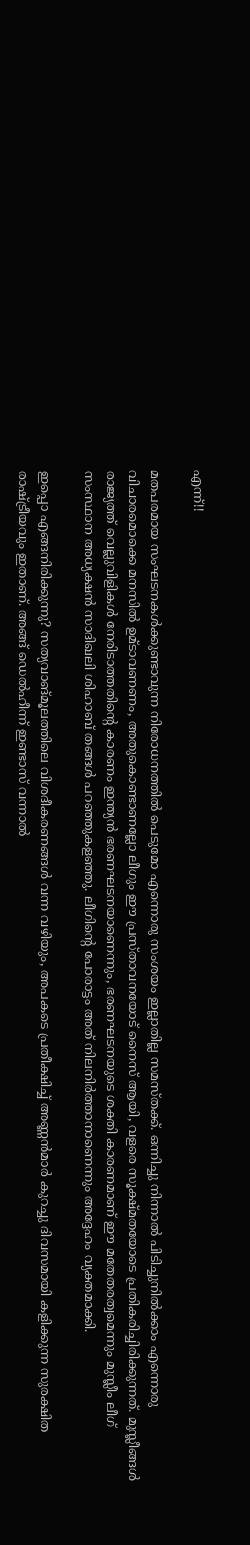എന്ന്!!

മതപരമായ സംഘടനകൾക്കുണ്ടാവുന്ന നിരോധനത്തിൽ പെടുമോ എന്നൊരു സംശയം ഇല്ലാതില്ല സമസ്തക്ക്. ഒന്നിച്ചു നിന്നാൽ പിടിച്ചുനിൽക്കാം എന്നൊരു വിചാരമൊക്കെ മനസിൽ ഉമ്ടാവണണം, അതുകൊണ്ടാണല്ലോ ലീഗും ഈ പ്രസ്താവനയോട് നൈസ് ആയി, വളരെ സൂക്ഷ്മതയോടെ പ്രതികരിച്ചിരിക്കുന്നത്. മുസ്ലീങ്ങള്‍ രാജ്യത്ത് വെല്ലുവിളികള്‍ നേരിടാത്തതിന്റെ കാരണം ഇന്ത്യന്‍ ഭരണഘടനയാണെന്നും, ഭരണഘടനയുടെ ശക്തി കാരണമാണ് ഈ മതേതരത്വമെന്നും മുസ്ലീം ലീഗ് സംസ്ഥാന അധ്യക്ഷന്‍ സാദിഖലി ശിഹാബ് തങ്ങള്‍ പറഞ്ഞുകളഞ്ഞു. ലീഗിന്റെ പോരാട്ടം അത് നിലനിര്‍ത്താനാണെന്നും അദ്ദേഹം വ്യക്തമാക്കി.

ഇപ്പൊ എങ്ങനിരിക്കുന്നു? സത്യവാങ്മൂലത്തിലെ വിശദീകരണങ്ങൾ വന്ന വഴിയും, അപകടെ പ്രതീക്ഷിച്ച് അണ്ണൻമാർ കുറച്ചു ദിവസമായി കളിക്കുന്ന സുരക്ഷിത രാഷ്ട്രീയവും ഇതാണ്. അങ്ങ് ഡെൽഹീന്ന് ഇണ്ടാസ് വന്നാൽ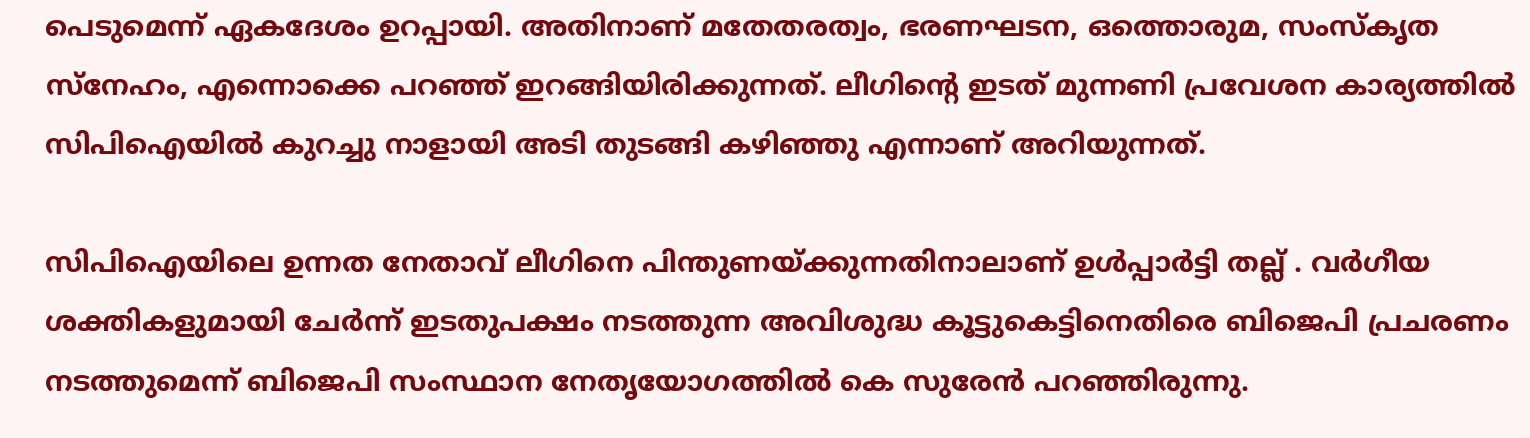പെടുമെന്ന് ഏകദേശം ഉറപ്പായി. അതിനാണ് മതേതരത്വം, ഭരണഘടന, ഒത്തൊരുമ, സംസ്കൃത സ്നേഹം, എന്നൊക്കെ പറഞ്ഞ് ഇറങ്ങിയിരിക്കുന്നത്. ലീഗിൻ്റെ ഇടത് മുന്നണി പ്രവേശന കാര്യത്തിൽ സിപിഐയിൽ കുറച്ചു നാളായി അടി തുടങ്ങി കഴിഞ്ഞു എന്നാണ് അറിയുന്നത്.

സിപിഐയിലെ ഉന്നത നേതാവ് ലീഗിനെ പിന്തുണയ്ക്കുന്നതിനാലാണ് ഉൾപ്പാർട്ടി തല്ല് . വർഗീയ ശക്തികളുമായി ചേർന്ന് ഇടതുപക്ഷം നടത്തുന്ന അവിശുദ്ധ കൂട്ടുകെട്ടിനെതിരെ ബിജെപി പ്രചരണം നടത്തുമെന്ന് ബിജെപി സംസ്ഥാന നേതൃയോഗത്തിൽ കെ സുരേൻ പറഞ്ഞിരുന്നു.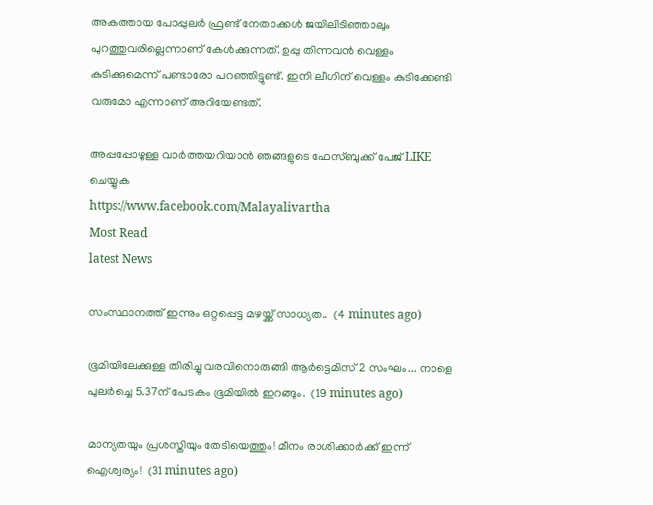അകത്തായ പോപ്പുലർ ഫ്രണ്ട് നേതാക്കൾ ജയിലിടിഞ്ഞാലും പുറത്തുവരില്ലെന്നാണ് കേൾക്കുന്നത്. ഉപ്പു തിന്നവൻ വെള്ളം കുടിക്കുമെന്ന് പണ്ടാരോ പറഞ്ഞിട്ടുണ്ട്. ഇനി ലീഗിന് വെള്ളം കുടിക്കേണ്ടി വരുമോ എന്നാണ് അറിയേണ്ടത്.

അപ്പപ്പോഴുള്ള വാര്‍ത്തയറിയാന്‍ ഞങ്ങളുടെ ഫേസ്‌ബുക്ക്‌ പേജ് LIKE ചെയ്യുക
https://www.facebook.com/Malayalivartha
Most Read
latest News

സംസ്ഥാനത്ത് ഇന്നും ഒറ്റപ്പെട്ട മഴയ്ക്ക് സാധ്യത..  (4 minutes ago)

ഭൂമിയിലേക്കുള്ള തിരിച്ചു വരവിനൊരുങ്ങി ആർട്ടെമിസ് 2 സംഘം... നാളെ പുലർച്ചെ 5.37ന് പേടകം ഭൂമിയിൽ ഇറങ്ങും.  (19 minutes ago)

മാന്യതയും പ്രശസ്തിയും തേടിയെത്തും! മീനം രാശിക്കാർക്ക് ഇന്ന് ഐശ്വര്യം!  (31 minutes ago)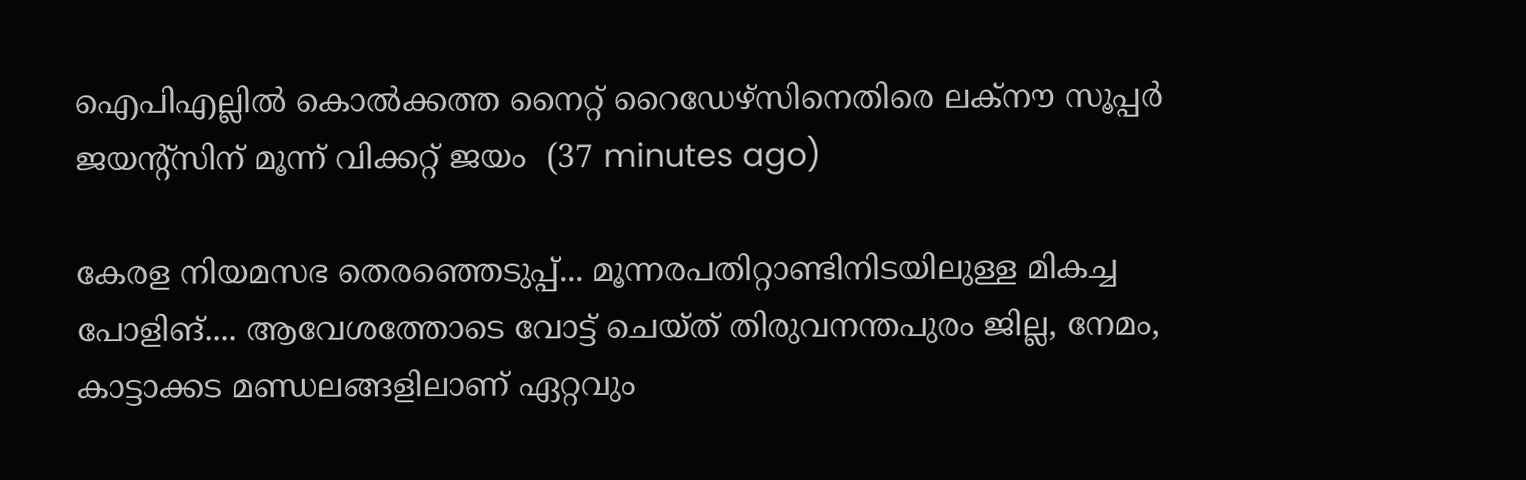ഐപിഎല്ലിൽ കൊൽക്കത്ത നൈറ്റ് റൈഡേഴ്‌സിനെതിരെ ലക്‌നൗ സൂപ്പർ ജയന്റ്‌സിന് മൂന്ന് വിക്കറ്റ് ജയം  (37 minutes ago)

കേരള നിയമസഭ തെരഞ്ഞെടുപ്പ്... മൂന്നരപതിറ്റാണ്ടിനിടയിലുള്ള മികച്ച പോളിങ്.... ആവേശത്തോടെ വോട്ട് ചെയ്ത് തിരുവനന്തപുരം ജില്ല, നേമം, കാട്ടാക്കട മണ്ഡലങ്ങളിലാണ് ഏറ്റവും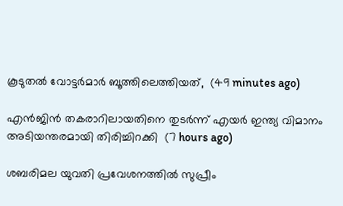കൂടുതൽ വോട്ടർമാർ ബൂത്തിലെത്തിയത്,  (49 minutes ago)

എന്‍ജിന്‍ തകരാറിലായതിനെ തുടര്‍ന്ന് എയര്‍ ഇന്ത്യ വിമാനം അടിയന്തരമായി തിരിച്ചിറക്കി  (7 hours ago)

ശബരിമല യുവതി പ്രവേശനത്തില്‍ സുപ്രീം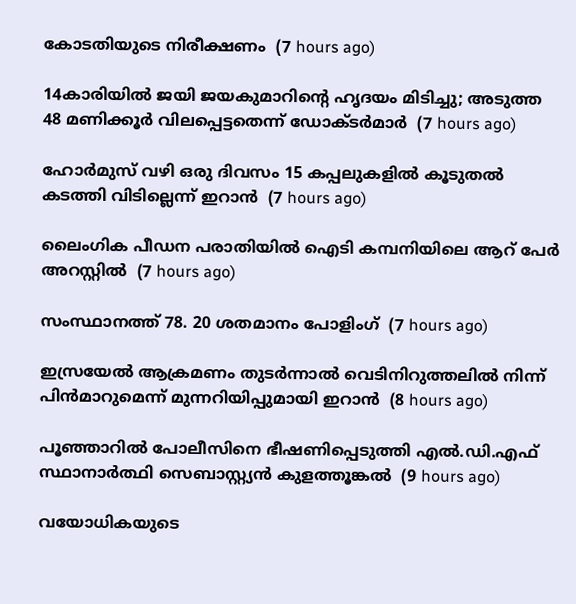കോടതിയുടെ നിരീക്ഷണം  (7 hours ago)

14കാരിയില്‍ ജയി ജയകുമാറിന്റെ ഹൃദയം മിടിച്ചു; അടുത്ത 48 മണിക്കൂര്‍ വിലപ്പെട്ടതെന്ന് ഡോക്ടര്‍മാര്‍  (7 hours ago)

ഹോര്‍മുസ് വഴി ഒരു ദിവസം 15 കപ്പലുകളില്‍ കൂടുതല്‍ കടത്തി വിടില്ലെന്ന് ഇറാന്‍  (7 hours ago)

ലൈംഗിക പീഡന പരാതിയില്‍ ഐടി കമ്പനിയിലെ ആറ് പേര്‍ അറസ്റ്റില്‍  (7 hours ago)

സംസ്ഥാനത്ത് 78. 20 ശതമാനം പോളിംഗ്  (7 hours ago)

ഇസ്രയേല്‍ ആക്രമണം തുടര്‍ന്നാല്‍ വെടിനിറുത്തലില്‍ നിന്ന് പിന്‍മാറുമെന്ന് മുന്നറിയിപ്പുമായി ഇറാന്‍  (8 hours ago)

പൂഞ്ഞാറില്‍ പോലീസിനെ ഭീഷണിപ്പെടുത്തി എല്‍.ഡി.എഫ് സ്ഥാനാര്‍ത്ഥി സെബാസ്റ്റ്യന്‍ കുളത്തൂങ്കല്‍  (9 hours ago)

വയോധികയുടെ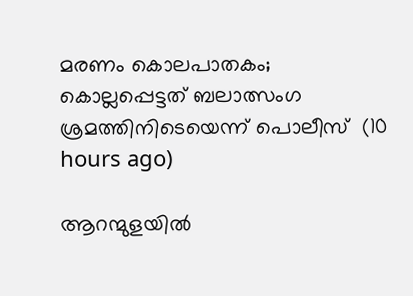മരണം കൊലപാതകം; കൊല്ലപ്പെട്ടത് ബലാത്സംഗ ശ്രമത്തിനിടെയെന്ന് പൊലീസ്  (10 hours ago)

ആറന്മുളയില്‍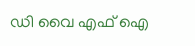ഡി വൈ എഫ് ഐ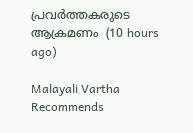പ്രവര്‍ത്തകരുടെ ആക്രമണം  (10 hours ago)

Malayali Vartha Recommends